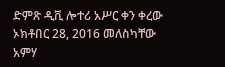ድምጽ ዲቪ ሎተሪ አሥር ቀን ቀረው ኦክቶበር 28, 2016 መለስካቸው አምሃ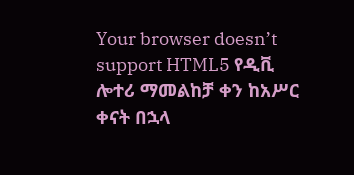Your browser doesn’t support HTML5 የዲቪ ሎተሪ ማመልከቻ ቀን ከአሥር ቀናት በኋላ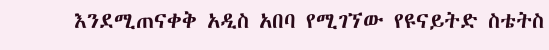እንደሚጠናቀቅ አዲስ አበባ የሚገኘው የዩናይትድ ስቴትስ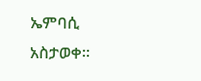ኤምባሲ አስታወቀ።